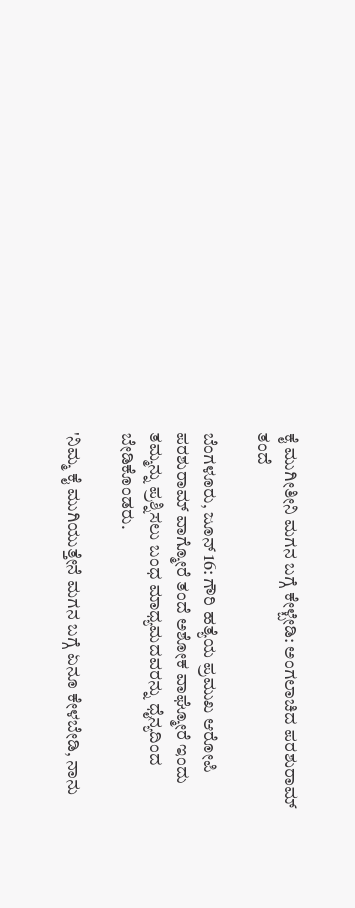ಕೈ ಮುಗೀತೀನಿ ಮಗನ ಬಗ್ಗೆ ಕೇಳ್ಬೇಡಿ: ಅಂಗಲಾಚಿದ ಪರಶುರಾಮ್ ತಂದೆ

ಬೆಂಗಳೂರು, ಜೂನ್ 16: ಗೌರಿ ಹತ್ಯೆಯ ಪ್ರಮುಖ ಆರೋಪಿ ಪರಶುರಾಮ್ ವಾಗ್ಮೋರೆ ತಂದೆ ಅಶೋಕ ವಾಘ್ಮೋರೆ ಇಂದು ತಮ್ಮನ್ನು ಪ್ರಶ್ನಿಸಲು ಬಂಧ ಮಾಧ್ಯಮದವರನ್ನು ಧೈನ್ಯದಿಂದ ಬೇಡಿಕೊಂಡರು.

'ನಿಮ್ಮ ಕೈ ಮುಗಿಯುತ್ತೇನೆ ಮಗನ ಬಗ್ಗೆ ಏನೂ ಕೇಳಬೇಡಿ, ನಾನು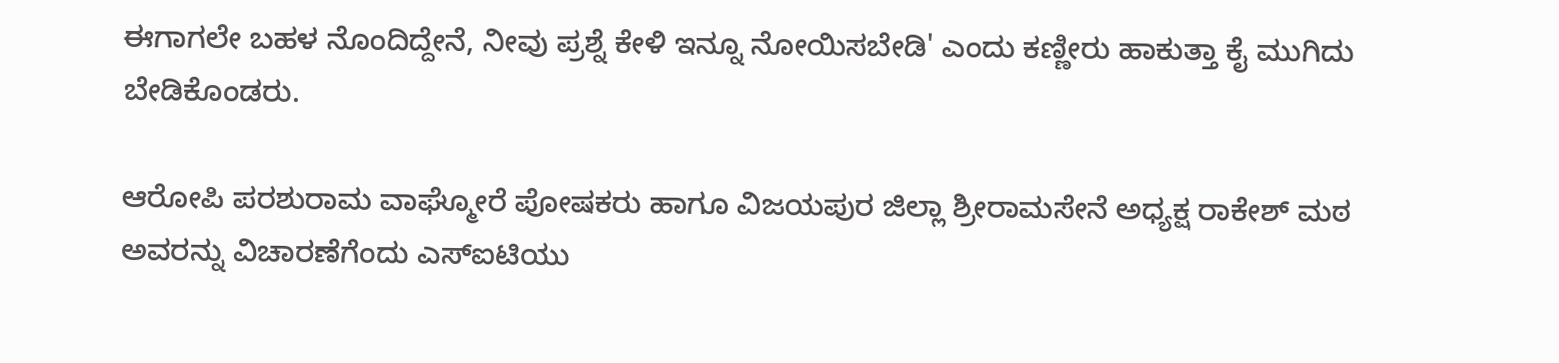ಈಗಾಗಲೇ ಬಹಳ ನೊಂದಿದ್ದೇನೆ, ನೀವು ಪ್ರಶ್ನೆ ಕೇಳಿ ಇನ್ನೂ ನೋಯಿಸಬೇಡಿ' ಎಂದು ಕಣ್ಣೀರು ಹಾಕುತ್ತಾ ಕೈ ಮುಗಿದು ಬೇಡಿಕೊಂಡರು.

ಆರೋಪಿ ಪರಶುರಾಮ ವಾಘ್ಮೋರೆ ಪೋಷಕರು ಹಾಗೂ ವಿಜಯಪುರ ಜಿಲ್ಲಾ ಶ್ರೀರಾಮಸೇನೆ ಅಧ್ಯಕ್ಷ ರಾಕೇಶ್ ಮಠ ಅವರನ್ನು ವಿಚಾರಣೆಗೆಂದು ಎಸ್‌ಐಟಿಯು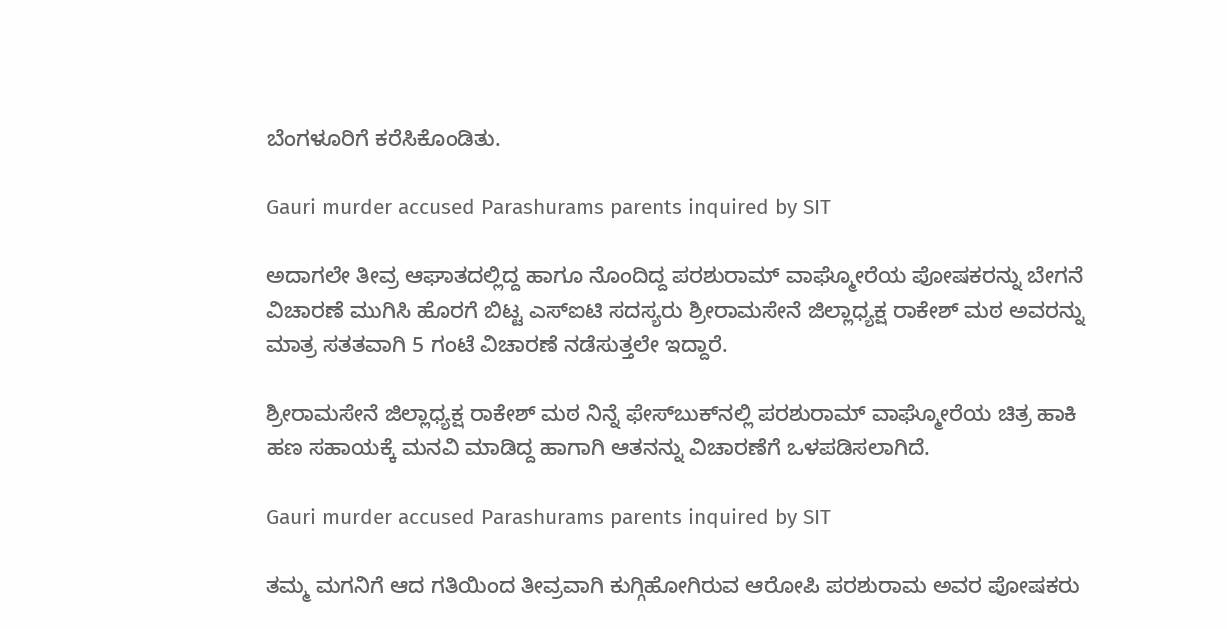ಬೆಂಗಳೂರಿಗೆ ಕರೆಸಿಕೊಂಡಿತು.

Gauri murder accused Parashurams parents inquired by SIT

ಅದಾಗಲೇ ತೀವ್ರ ಆಘಾತದಲ್ಲಿದ್ದ ಹಾಗೂ ನೊಂದಿದ್ದ ಪರಶುರಾಮ್ ವಾಘ್ಮೋರೆಯ ಪೋಷಕರನ್ನು ಬೇಗನೆ ವಿಚಾರಣೆ ಮುಗಿಸಿ ಹೊರಗೆ ಬಿಟ್ಟ ಎಸ್‌ಐಟಿ ಸದಸ್ಯರು ಶ್ರೀರಾಮಸೇನೆ ಜಿಲ್ಲಾಧ್ಯಕ್ಷ ರಾಕೇಶ್ ಮಠ ಅವರನ್ನು ಮಾತ್ರ ಸತತವಾಗಿ 5 ಗಂಟೆ ವಿಚಾರಣೆ ನಡೆಸುತ್ತಲೇ ಇದ್ದಾರೆ.

ಶ್ರೀರಾಮಸೇನೆ ಜಿಲ್ಲಾಧ್ಯಕ್ಷ ರಾಕೇಶ್ ಮಠ ನಿನ್ನೆ ಫೇಸ್‌ಬುಕ್‌ನಲ್ಲಿ ಪರಶುರಾಮ್ ವಾಘ್ಮೋರೆಯ ಚಿತ್ರ ಹಾಕಿ ಹಣ ಸಹಾಯಕ್ಕೆ ಮನವಿ ಮಾಡಿದ್ದ ಹಾಗಾಗಿ ಆತನನ್ನು ವಿಚಾರಣೆಗೆ ಒಳಪಡಿಸಲಾಗಿದೆ.

Gauri murder accused Parashurams parents inquired by SIT

ತಮ್ಮ ಮಗನಿಗೆ ಆದ ಗತಿಯಿಂದ ತೀವ್ರವಾಗಿ ಕುಗ್ಗಿಹೋಗಿರುವ ಆರೋಪಿ ಪರಶುರಾಮ ಅವರ ಪೋಷಕರು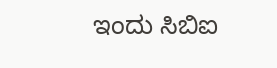ಇಂದು ಸಿಬಿಐ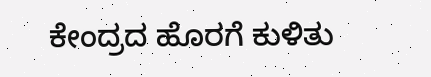ಕೇಂದ್ರದ ಹೊರಗೆ ಕುಳಿತು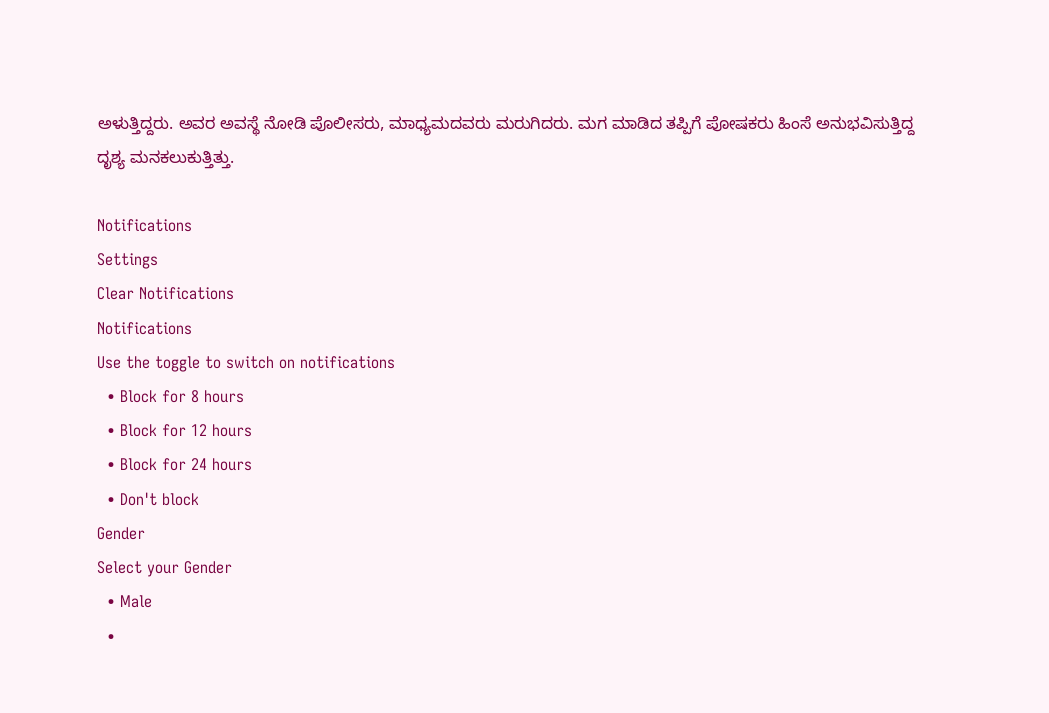ಅಳುತ್ತಿದ್ದರು. ಅವರ ಅವಸ್ಥೆ ನೋಡಿ ಪೊಲೀಸರು, ಮಾಧ್ಯಮದವರು ಮರುಗಿದರು. ಮಗ ಮಾಡಿದ ತಪ್ಪಿಗೆ ಪೋಷಕರು ಹಿಂಸೆ ಅನುಭವಿಸುತ್ತಿದ್ದ ದೃಶ್ಯ ಮನಕಲುಕುತ್ತಿತ್ತು.

Notifications
Settings
Clear Notifications
Notifications
Use the toggle to switch on notifications
  • Block for 8 hours
  • Block for 12 hours
  • Block for 24 hours
  • Don't block
Gender
Select your Gender
  • Male
  •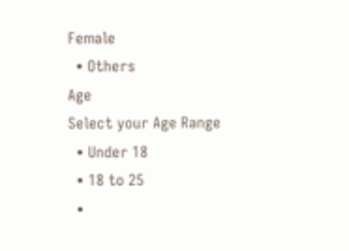Female
  • Others
Age
Select your Age Range
  • Under 18
  • 18 to 25
  •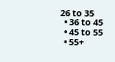26 to 35
  • 36 to 45
  • 45 to 55
  • 55+